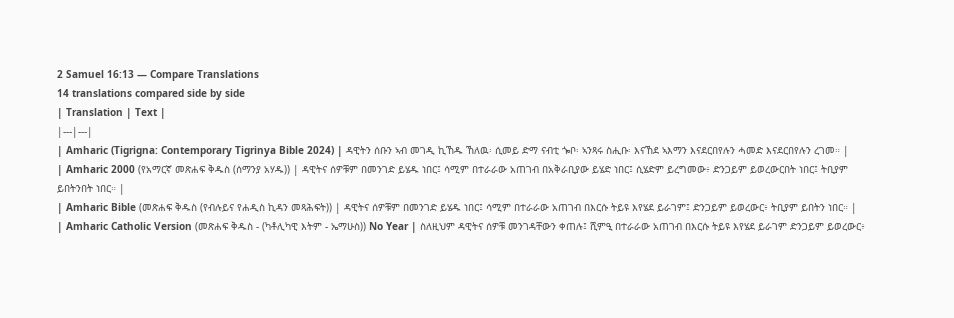2 Samuel 16:13 — Compare Translations
14 translations compared side by side
| Translation | Text |
|---|---|
| Amharic (Tigrigna: Contemporary Tigrinya Bible 2024) | ዳዊትን ሰቡን ኣብ መገዲ ኪኸዱ ኸለዉ፡ ሲመይ ድማ ናብቲ ጐቦ፡ ኣንጻሩ ስሒቡ፡ እናኸደ ኣእማን እናደርበየሉን ሓመድ እናደርበየሉን ረገመ። |
| Amharic 2000 (የአማርኛ መጽሐፍ ቅዱስ (ሰማንያ አሃዱ)) | ዳዊትና ሰዎቹም በመንገድ ይሄዱ ነበር፤ ሳሚም በተራራው አጠገብ በአቅራቢያው ይሄድ ነበር፤ ሲሄድም ይረግመው፥ ድንጋይም ይወረውርበት ነበር፤ ትቢያም ይበትንበት ነበር። |
| Amharic Bible (መጽሐፍ ቅዱስ (የብሉይና የሐዲስ ኪዳን መጻሕፍት)) | ዳዊትና ሰዎቹም በመንገድ ይሄዱ ነበር፤ ሳሚም በተራራው አጠገብ በእርሱ ትይዩ እየሄደ ይራገም፤ ድንጋይም ይወረውር፥ ትቢያም ይበትን ነበር። |
| Amharic Catholic Version (መጽሐፍ ቅዱስ - (ካቶሊካዊ እትም - ኤማሁስ)) No Year | ስለዚህም ዳዊትና ሰዎቹ መንገዳቸውን ቀጠሉ፤ ሺምዒ በተራራው አጠገብ በእርሱ ትይዩ እየሄደ ይራገም ድንጋይም ይወረውር፥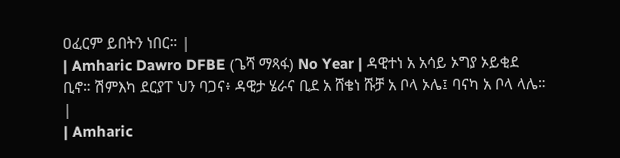ዐፈርም ይበትን ነበር። |
| Amharic Dawro DFBE (ጌሻ ማጻፋ) No Year | ዳዊተነ አ አሳይ ኦግያ ኦይቂደ ቢኖ። ሽምእካ ደርያፐ ህን ባጋና፥ ዳዊታ ሄራና ቢደ አ ሸቄነ ሹቻ አ ቦላ ኦሌ፤ ባናካ አ ቦላ ላሌ። |
| Amharic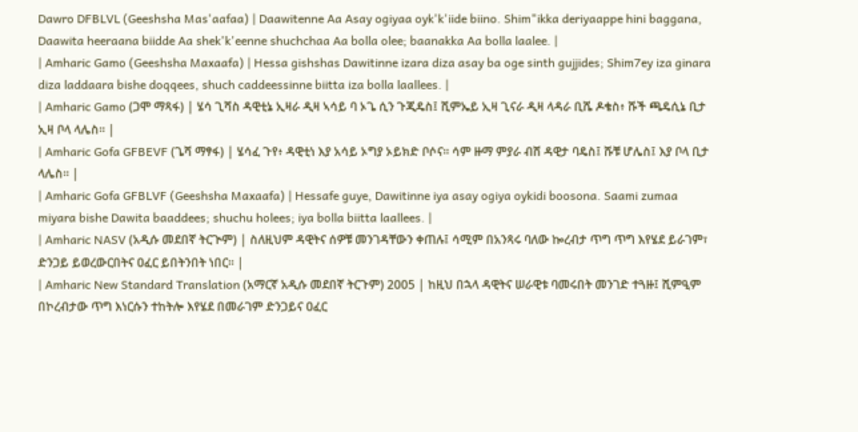Dawro DFBLVL (Geeshsha Mas'aafaa) | Daawitenne Aa Asay ogiyaa oyk'k'iide biino. Shim"ikka deriyaappe hini baggana, Daawita heeraana biidde Aa shek'k'eenne shuchchaa Aa bolla olee; baanakka Aa bolla laalee. |
| Amharic Gamo (Geeshsha Maxaafa) | Hessa gishshas Dawitinne izara diza asay ba oge sinth gujjides; Shim7ey iza ginara diza laddaara bishe doqqees, shuch caddeessinne biitta iza bolla laallees. |
| Amharic Gamo (ጋሞ ማጻፋ) | ሄሳ ጊሻስ ዳዊቲኔ ኢዛራ ዲዛ ኣሳይ ባ ኦጌ ሲን ጉጂዴስ፤ ሺምኤይ ኢዛ ጊናራ ዲዛ ላዳራ ቢሼ ዶቄስ፥ ሹች ጫዴሲኔ ቢታ ኢዛ ቦላ ላሌስ። |
| Amharic Gofa GFBEVF (ጌሻ ማፃፋ) | ሄሳፈ ጉየ፥ ዳዊቲነ እያ አሳይ ኦግያ ኦይክድ ቦሶና። ሳም ዙማ ምያራ ብሸ ዳዊታ ባዴስ፤ ሹቹ ሆሌስ፤ እያ ቦላ ቢታ ላሌስ። |
| Amharic Gofa GFBLVF (Geeshsha Maxaafa) | Hessafe guye, Dawitinne iya asay ogiya oykidi boosona. Saami zumaa miyara bishe Dawita baaddees; shuchu holees; iya bolla biitta laallees. |
| Amharic NASV (አዲሱ መደበኛ ትርጒም) | ስለዚህም ዳዊትና ሰዎቹ መንገዳቸውን ቀጠሉ፤ ሳሚም በአንጻሩ ባለው ኰረብታ ጥግ ጥግ እየሄደ ይራገም፣ ድንጋይ ይወረውርበትና ዐፈር ይበትንበት ነበር። |
| Amharic New Standard Translation (አማርኛ አዲሱ መደበኛ ትርጉም) 2005 | ከዚህ በኋላ ዳዊትና ሠራዊቱ ባመሩበት መንገድ ተጓዙ፤ ሺምዒም በኮረብታው ጥግ እነርሱን ተከትሎ እየሄደ በመራገም ድንጋይና ዐፈር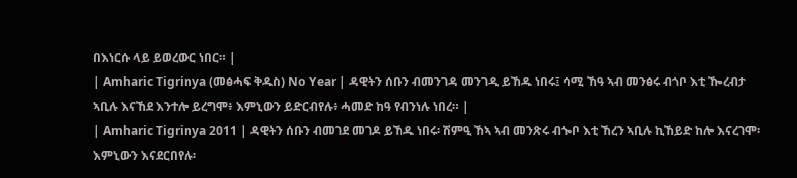በእነርሱ ላይ ይወረውር ነበር። |
| Amharic Tigrinya (መፅሓፍ ቅዱስ) No Year | ዳዊትን ሰቡን ብመንገዳ መንገዲ ይኸዱ ነበሩ፤ ሳሚ ኸዓ ኣብ መንፅሩ ብጎቦ እቲ ዀረብታ ኣቢሉ እናኸደ እንተሎ ይረግሞ፥ እምኒውን ይድርብየሉ፥ ሓመድ ከዓ የብንነሉ ነበረ። |
| Amharic Tigrinya 2011 | ዳዊትን ሰቡን ብመገደ መገዶ ይኸዱ ነበሩ፡ ሽምዒ ኸኣ ኣብ መንጽሩ ብጐቦ እቲ ኸረን ኣቢሉ ኪኸይድ ከሎ እናረገሞ፡ እምኒውን እናደርበየሉ፡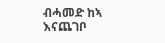ብሓመድ ከኣ እናጨገቦ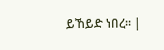ይኸይድ ነበረ። |